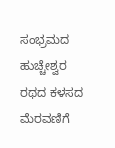ಸಂಭ್ರಮದ ಹುಚ್ಚೇಶ್ವರ ರಥದ ಕಳಸದ ಮೆರವಣಿಗೆ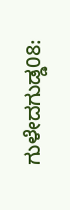ಗುಳೇದಗುಡ್ಡ08: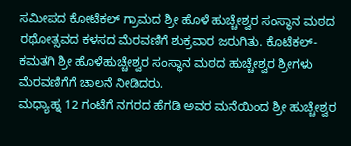ಸಮೀಪದ ಕೋಟೆಕಲ್ ಗ್ರಾಮದ ಶ್ರೀ ಹೊಳೆ ಹುಚ್ಚೇಶ್ವರ ಸಂಸ್ಥಾನ ಮಠದ ರಥೋತ್ಸವದ ಕಳಸದ ಮೆರವಣಿಗೆ ಶುಕ್ರವಾರ ಜರುಗಿತು. ಕೊಟೆಕಲ್- ಕಮತಗಿ ಶ್ರೀ ಹೊಳೆಹುಚ್ಚೇಶ್ವರ ಸಂಸ್ಥಾನ ಮಠದ ಹುಚ್ಚೇಶ್ವರ ಶ್ರೀಗಳು ಮೆರವಣಿಗೆಗೆ ಚಾಲನೆ ನೀಡಿದರು.
ಮಧ್ಯಾಹ್ನ 12 ಗಂಟೆಗೆ ನಗರದ ಹೆಗಡಿ ಅವರ ಮನೆಯಿಂದ ಶ್ರೀ ಹುಚ್ಚೇಶ್ವರ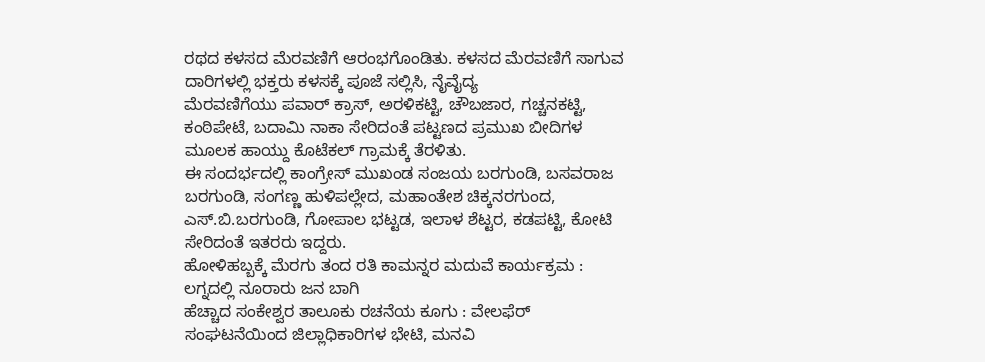ರಥದ ಕಳಸದ ಮೆರವಣಿಗೆ ಆರಂಭಗೊಂಡಿತು. ಕಳಸದ ಮೆರವಣಿಗೆ ಸಾಗುವ ದಾರಿಗಳಲ್ಲಿ ಭಕ್ತರು ಕಳಸಕ್ಕೆ ಪೂಜೆ ಸಲ್ಲಿಸಿ, ನೈವೈದ್ಯ
ಮೆರವಣಿಗೆಯು ಪವಾರ್ ಕ್ರಾಸ್, ಅರಳಿಕಟ್ಟಿ, ಚೌಬಜಾರ, ಗಚ್ಚನಕಟ್ಟಿ, ಕಂಠಿಪೇಟೆ, ಬದಾಮಿ ನಾಕಾ ಸೇರಿದಂತೆ ಪಟ್ಟಣದ ಪ್ರಮುಖ ಬೀದಿಗಳ ಮೂಲಕ ಹಾಯ್ದು ಕೊಟೆಕಲ್ ಗ್ರಾಮಕ್ಕೆ ತೆರಳಿತು.
ಈ ಸಂದರ್ಭದಲ್ಲಿ ಕಾಂಗ್ರೇಸ್ ಮುಖಂಡ ಸಂಜಯ ಬರಗುಂಡಿ, ಬಸವರಾಜ ಬರಗುಂಡಿ, ಸಂಗಣ್ಣ ಹುಳಿಪಲ್ಲೇದ, ಮಹಾಂತೇಶ ಚಿಕ್ಕನರಗುಂದ, ಎಸ್.ಬಿ.ಬರಗುಂಡಿ, ಗೋಪಾಲ ಭಟ್ಟಡ, ಇಲಾಳ ಶೆಟ್ಟರ, ಕಡಪಟ್ಟಿ, ಕೋಟಿ ಸೇರಿದಂತೆ ಇತರರು ಇದ್ದರು.
ಹೋಳಿಹಬ್ಬಕ್ಕೆ ಮೆರಗು ತಂದ ರತಿ ಕಾಮನ್ನರ ಮದುವೆ ಕಾರ್ಯಕ್ರಮ : ಲಗ್ನದಲ್ಲಿ ನೂರಾರು ಜನ ಬಾಗಿ
ಹೆಚ್ಚಾದ ಸಂಕೇಶ್ವರ ತಾಲೂಕು ರಚನೆಯ ಕೂಗು : ವೇಲಫೆರ್ ಸಂಘಟನೆಯಿಂದ ಜಿಲ್ಲಾಧಿಕಾರಿಗಳ ಭೇಟಿ, ಮನವಿ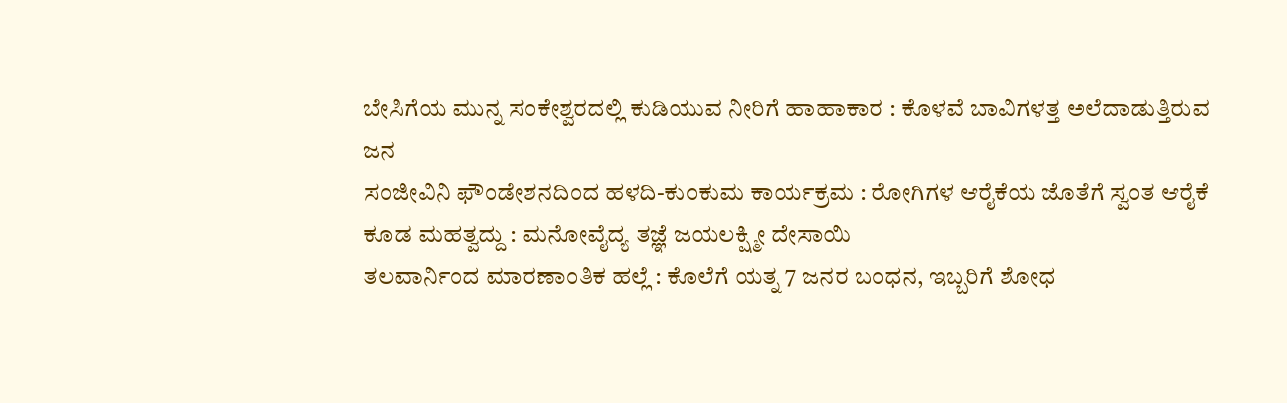ಬೇಸಿಗೆಯ ಮುನ್ನ ಸಂಕೇಶ್ವರದಲ್ಲಿ ಕುಡಿಯುವ ನೀರಿಗೆ ಹಾಹಾಕಾರ : ಕೊಳವೆ ಬಾವಿಗಳತ್ತ ಅಲೆದಾಡುತ್ತಿರುವ ಜನ
ಸಂಜೀವಿನಿ ಫೌಂಡೇಶನದಿಂದ ಹಳದಿ-ಕುಂಕುಮ ಕಾರ್ಯಕ್ರಮ : ರೋಗಿಗಳ ಆರೈಕೆಯ ಜೊತೆಗೆ ಸ್ವಂತ ಆರೈಕೆ ಕೂಡ ಮಹತ್ವದ್ದು : ಮನೋವೈದ್ಯ ತಜ್ಞೆ ಜಯಲಕ್ಷ್ಮೀ ದೇಸಾಯಿ
ತಲವಾರ್ನಿಂದ ಮಾರಣಾಂತಿಕ ಹಲ್ಲೆ : ಕೊಲೆಗೆ ಯತ್ನ 7 ಜನರ ಬಂಧನ, ಇಬ್ಬರಿಗೆ ಶೋಧ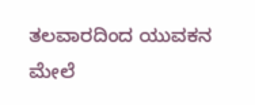ತಲವಾರದಿಂದ ಯುವಕನ ಮೇಲೆ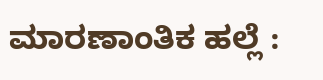ಮಾರಣಾಂತಿಕ ಹಲ್ಲೆ :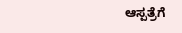ಆಸ್ಪತ್ರೆಗೆ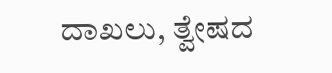ದಾಖಲು, ತ್ವೇಷದ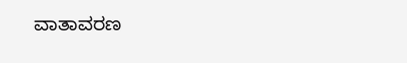ವಾತಾವರಣ